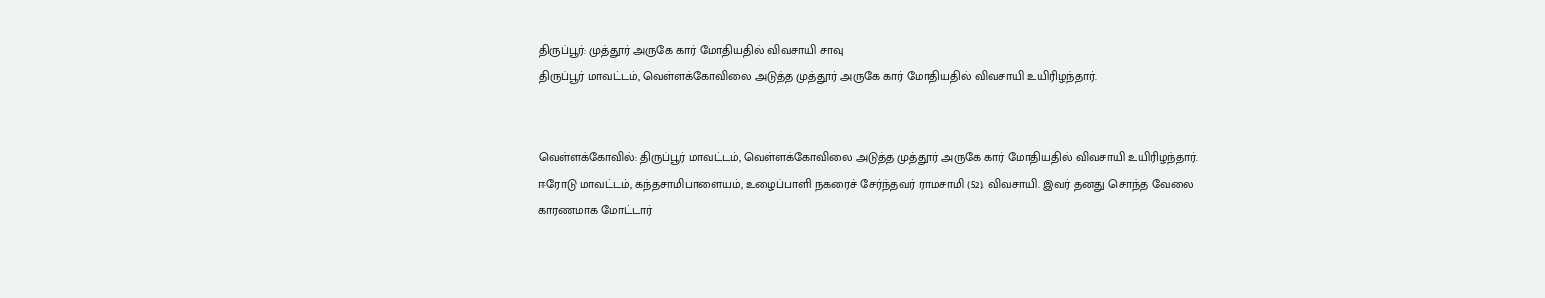திருப்பூர்: முத்தூர் அருகே கார் மோதியதில் விவசாயி சாவு
திருப்பூர் மாவட்டம், வெள்ளக்கோவிலை அடுத்த முத்தூர் அருகே கார் மோதியதில் விவசாயி உயிரிழந்தார்.


வெள்ளக்கோவில்: திருப்பூர் மாவட்டம், வெள்ளக்கோவிலை அடுத்த முத்தூர் அருகே கார் மோதியதில் விவசாயி உயிரிழந்தார்.
ஈரோடு மாவட்டம், கந்தசாமிபாளையம், உழைப்பாளி நகரைச் சேர்ந்தவர் ராமசாமி (52). விவசாயி. இவர் தனது சொந்த வேலை காரணமாக மோட்டார்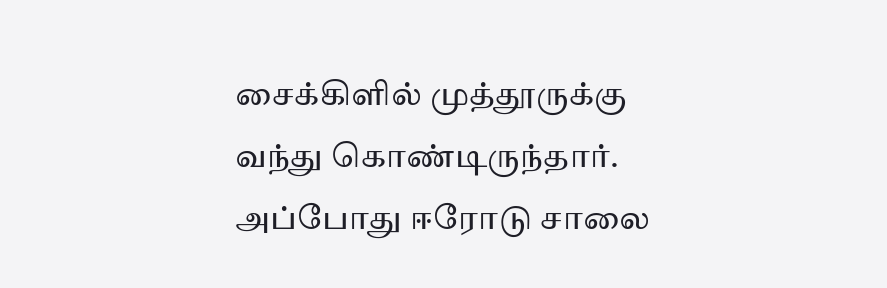சைக்கிளில் முத்தூருக்கு வந்து கொண்டிருந்தார்.
அப்போது ஈரோடு சாலை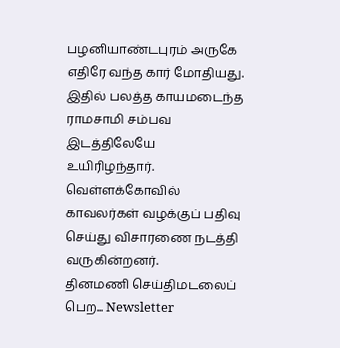பழனியாண்டபுரம் அருகே எதிரே வந்த கார் மோதியது. இதில் பலத்த காயமடைந்த ராமசாமி சம்பவ இடத்திலேயே உயிரிழந்தார். வெள்ளக்கோவில் காவலர்கள் வழக்குப் பதிவு செய்து விசாரணை நடத்தி வருகின்றனர்.
தினமணி செய்திமடலைப் பெற... Newsletter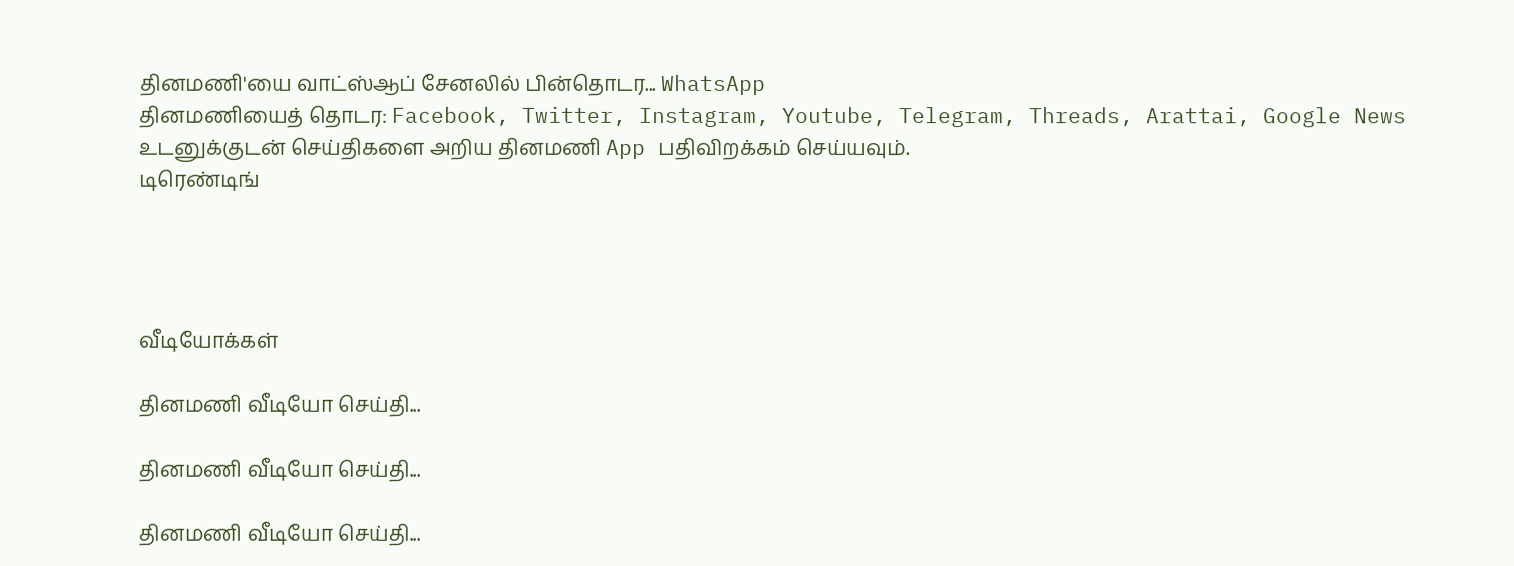தினமணி'யை வாட்ஸ்ஆப் சேனலில் பின்தொடர... WhatsApp
தினமணியைத் தொடர: Facebook, Twitter, Instagram, Youtube, Telegram, Threads, Arattai, Google News
உடனுக்குடன் செய்திகளை அறிய தினமணி App பதிவிறக்கம் செய்யவும்.
டிரெண்டிங்




வீடியோக்கள்

தினமணி வீடியோ செய்தி...

தினமணி வீடியோ செய்தி...

தினமணி வீடியோ செய்தி...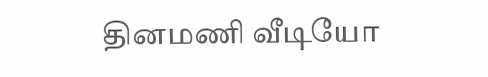தினமணி வீடியோ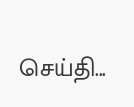செய்தி...